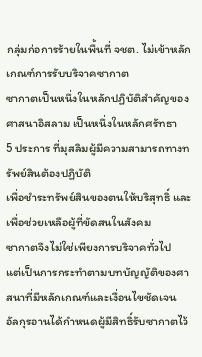กลุ่มก่อการร้ายในพื้นที่ จชต. ไม่เข้าหลักเกณฑ์การรับบริจาคซากาต
ซากาตเป็นหนึ่งในหลักปฏิบัติสำคัญของศาสนาอิสลาม เป็นหนึ่งในหลักศรัทธา
5 ประการ ที่มุสลิมผู้มีความสามารถทางทรัพย์สินต้องปฏิบัติ
เพื่อชำระทรัพย์สินของตนให้บริสุทธิ์ และเพื่อช่วยเหลือผู้ที่ขัดสนในสังคม
ซากาตจึงไม่ใช่เพียงการบริจาคทั่วไป
แต่เป็นการกระทำตามบทบัญญัติของศาสนาที่มีหลักเกณฑ์และเงื่อนไขชัดเจน
อัลกุรอานได้กำหนดผู้มีสิทธิ์รับซากาตไว้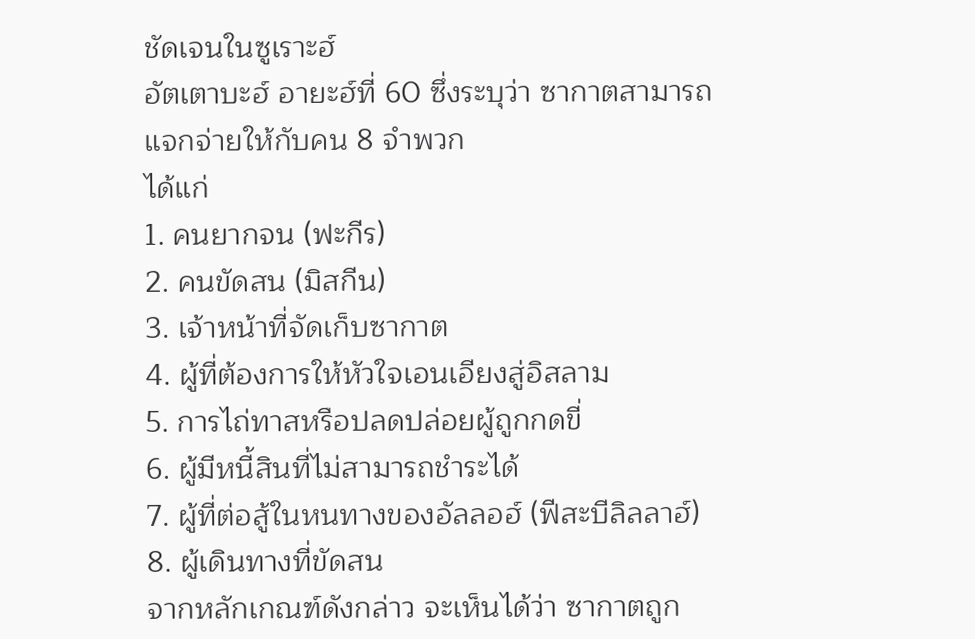ชัดเจนในซูเราะฮ์
อัตเตาบะฮ์ อายะฮ์ที่ 60 ซึ่งระบุว่า ซากาตสามารถแจกจ่ายให้กับคน 8 จำพวก
ได้แก่
1. คนยากจน (ฟะกีร)
2. คนขัดสน (มิสกีน)
3. เจ้าหน้าที่จัดเก็บซากาต
4. ผู้ที่ต้องการให้หัวใจเอนเอียงสู่อิสลาม
5. การไถ่ทาสหรือปลดปล่อยผู้ถูกกดขี่
6. ผู้มีหนี้สินที่ไม่สามารถชำระได้
7. ผู้ที่ต่อสู้ในหนทางของอัลลอฮ์ (ฟีสะบีลิลลาฮ์)
8. ผู้เดินทางที่ขัดสน
จากหลักเกณฑ์ดังกล่าว จะเห็นได้ว่า ซากาตถูก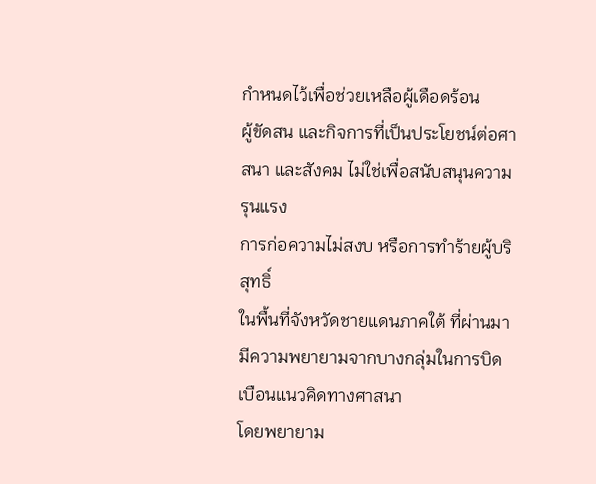กำหนดไว้เพื่อช่วยเหลือผู้เดือดร้อน
ผู้ขัดสน และกิจการที่เป็นประโยชน์ต่อศาสนา และสังคม ไม่ใช่เพื่อสนับสนุนความรุนแรง
การก่อความไม่สงบ หรือการทำร้ายผู้บริสุทธิ์
ในพื้นที่จังหวัดชายแดนภาคใต้ ที่ผ่านมามีความพยายามจากบางกลุ่มในการบิดเบือนแนวคิดทางศาสนา
โดยพยายาม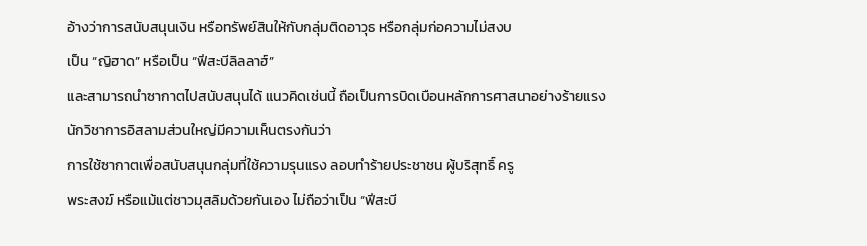อ้างว่าการสนับสนุนเงิน หรือทรัพย์สินให้กับกลุ่มติดอาวุธ หรือกลุ่มก่อความไม่สงบ
เป็น “ญิฮาด” หรือเป็น “ฟีสะบีลิลลาฮ์”
และสามารถนำซากาตไปสนับสนุนได้ แนวคิดเช่นนี้ ถือเป็นการบิดเบือนหลักการศาสนาอย่างร้ายแรง
นักวิชาการอิสลามส่วนใหญ่มีความเห็นตรงกันว่า
การใช้ซากาตเพื่อสนับสนุนกลุ่มที่ใช้ความรุนแรง ลอบทำร้ายประชาชน ผู้บริสุทธิ์ ครู
พระสงฆ์ หรือแม้แต่ชาวมุสลิมด้วยกันเอง ไม่ถือว่าเป็น “ฟีสะบี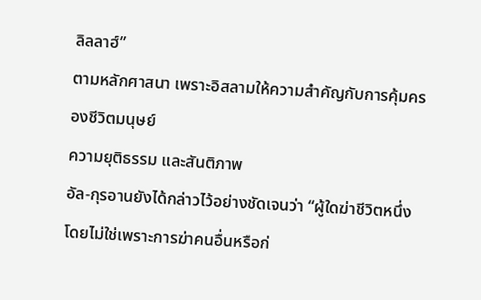ลิลลาฮ์”
ตามหลักศาสนา เพราะอิสลามให้ความสำคัญกับการคุ้มครองชีวิตมนุษย์
ความยุติธรรม และสันติภาพ
อัล-กุรอานยังได้กล่าวไว้อย่างชัดเจนว่า “ผู้ใดฆ่าชีวิตหนึ่งโดยไม่ใช่เพราะการฆ่าคนอื่นหรือก่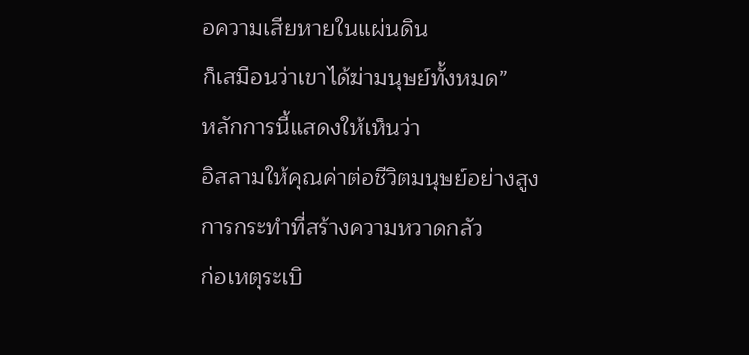อความเสียหายในแผ่นดิน
ก็เสมือนว่าเขาได้ฆ่ามนุษย์ทั้งหมด”
หลักการนี้แสดงให้เห็นว่า
อิสลามให้คุณค่าต่อชีวิตมนุษย์อย่างสูง การกระทำที่สร้างความหวาดกลัว
ก่อเหตุระเบิ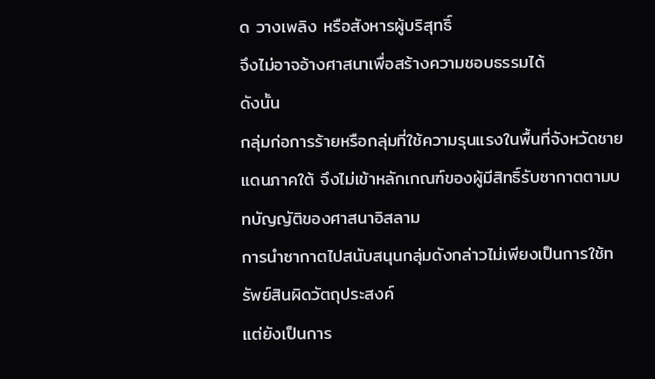ด วางเพลิง หรือสังหารผู้บริสุทธิ์
จึงไม่อาจอ้างศาสนาเพื่อสร้างความชอบธรรมได้
ดังนั้น
กลุ่มก่อการร้ายหรือกลุ่มที่ใช้ความรุนแรงในพื้นที่จังหวัดชายแดนภาคใต้ จึงไม่เข้าหลักเกณฑ์ของผู้มีสิทธิ์รับซากาตตามบทบัญญัติของศาสนาอิสลาม
การนำซากาตไปสนับสนุนกลุ่มดังกล่าวไม่เพียงเป็นการใช้ทรัพย์สินผิดวัตถุประสงค์
แต่ยังเป็นการ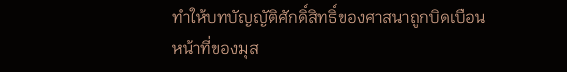ทำให้บทบัญญัติศักดิ์สิทธิ์ของศาสนาถูกบิดเบือน
หน้าที่ของมุส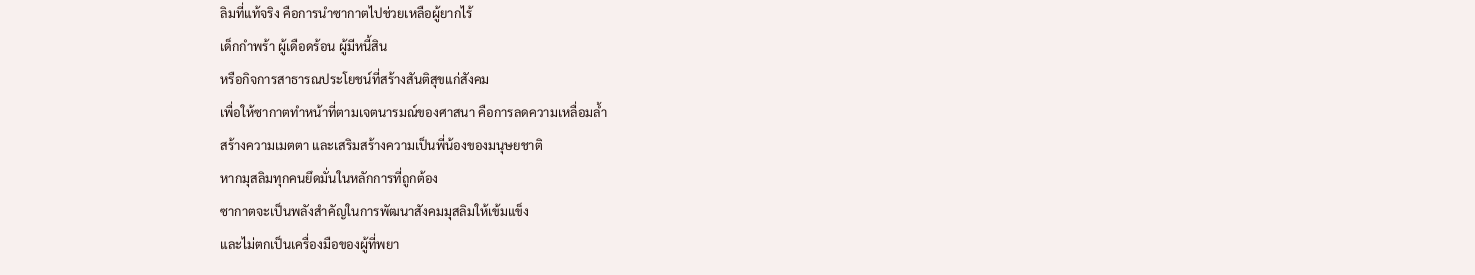ลิมที่แท้จริง คือการนำซากาตไปช่วยเหลือผู้ยากไร้
เด็กกำพร้า ผู้เดือดร้อน ผู้มีหนี้สิน
หรือกิจการสาธารณประโยชน์ที่สร้างสันติสุขแก่สังคม
เพื่อให้ซากาตทำหน้าที่ตามเจตนารมณ์ของศาสนา คือการลดความเหลื่อมล้ำ
สร้างความเมตตา และเสริมสร้างความเป็นพี่น้องของมนุษยชาติ
หากมุสลิมทุกคนยึดมั่นในหลักการที่ถูกต้อง
ซากาตจะเป็นพลังสำคัญในการพัฒนาสังคมมุสลิมให้เข้มแข็ง
และไม่ตกเป็นเครื่องมือของผู้ที่พยา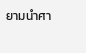ยามนำศา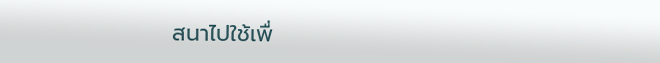สนาไปใช้เพื่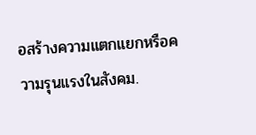อสร้างความแตกแยกหรือความรุนแรงในสังคม.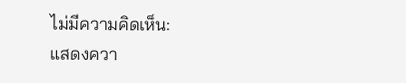ไม่มีความคิดเห็น:
แสดงควา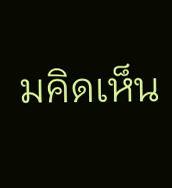มคิดเห็น